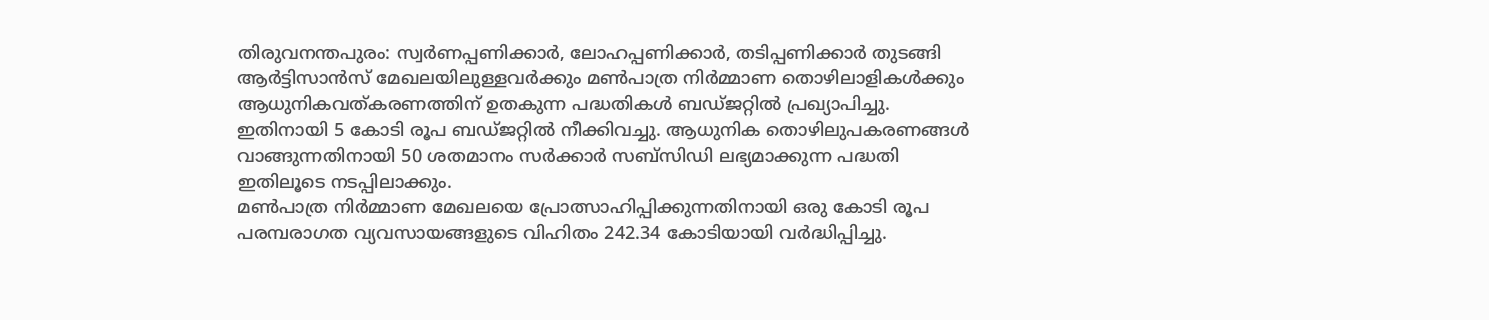തിരുവനന്തപുരം: സ്വർണപ്പണിക്കാർ, ലോഹപ്പണിക്കാർ, തടിപ്പണിക്കാർ തുടങ്ങി ആർട്ടിസാൻസ് മേഖലയിലുള്ളവർക്കും മൺപാത്ര നിർമ്മാണ തൊഴിലാളികൾക്കും ആധുനികവത്കരണത്തിന് ഉതകുന്ന പദ്ധതികൾ ബഡ്ജറ്റിൽ പ്രഖ്യാപിച്ചു. ഇതിനായി 5 കോടി രൂപ ബഡ്ജറ്റിൽ നീക്കിവച്ചു. ആധുനിക തൊഴിലുപകരണങ്ങൾ വാങ്ങുന്നതിനായി 50 ശതമാനം സർക്കാർ സബ്സിഡി ലഭ്യമാക്കുന്ന പദ്ധതി ഇതിലൂടെ നടപ്പിലാക്കും.
മൺപാത്ര നിർമ്മാണ മേഖലയെ പ്രോത്സാഹിപ്പിക്കുന്നതിനായി ഒരു കോടി രൂപ
പരമ്പരാഗത വ്യവസായങ്ങളുടെ വിഹിതം 242.34 കോടിയായി വർദ്ധിപ്പിച്ചു.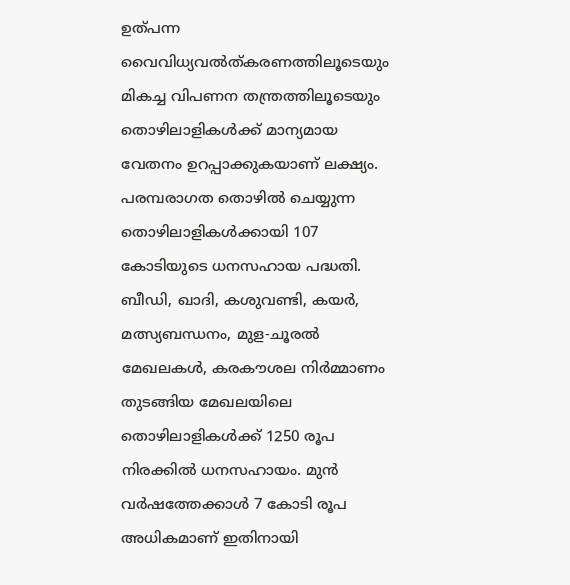ഉത്പന്ന വൈവിധ്യവൽത്കരണത്തിലൂടെയും മികച്ച വിപണന തന്ത്രത്തിലൂടെയും തൊഴിലാളികൾക്ക് മാന്യമായ വേതനം ഉറപ്പാക്കുകയാണ് ലക്ഷ്യം.
പരമ്പരാഗത തൊഴിൽ ചെയ്യുന്ന തൊഴിലാളികൾക്കായി 107 കോടിയുടെ ധനസഹായ പദ്ധതി.
ബീഡി, ഖാദി, കശുവണ്ടി, കയർ, മത്സ്യബന്ധനം, മുള-ചൂരൽ മേഖലകൾ, കരകൗശല നിർമ്മാണം തുടങ്ങിയ മേഖലയിലെ തൊഴിലാളികൾക്ക് 1250 രൂപ നിരക്കിൽ ധനസഹായം. മുൻ വർഷത്തേക്കാൾ 7 കോടി രൂപ അധികമാണ് ഇതിനായി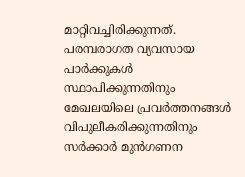മാറ്റിവച്ചിരിക്കുന്നത്.
പരമ്പരാഗത വ്യവസായ പാർക്കുകൾ സ്ഥാപിക്കുന്നതിനും മേഖലയിലെ പ്രവർത്തനങ്ങൾ വിപുലീകരിക്കുന്നതിനും സർക്കാർ മുൻഗണന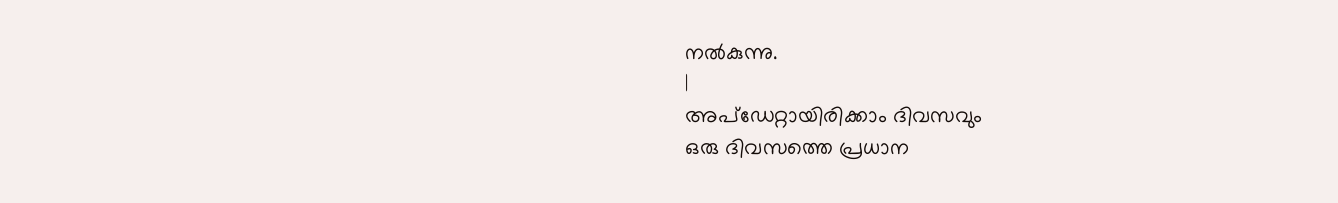നൽകുന്നു.
|
അപ്ഡേറ്റായിരിക്കാം ദിവസവും
ഒരു ദിവസത്തെ പ്രധാന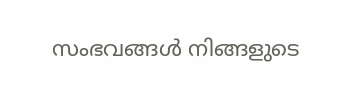സംഭവങ്ങൾ നിങ്ങളുടെ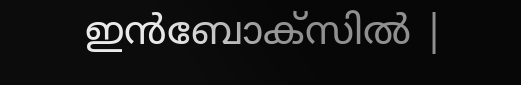ഇൻബോക്സിൽ |